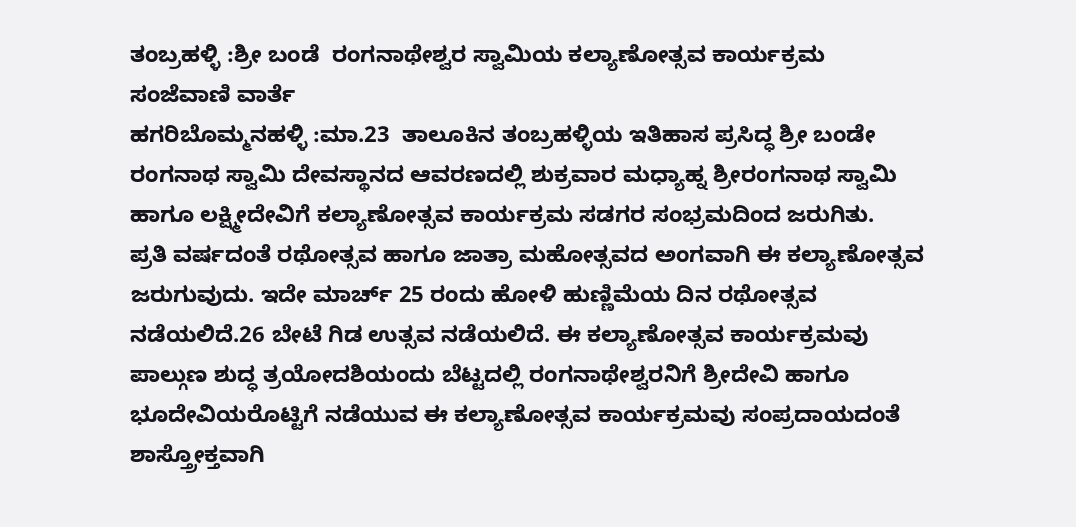ತಂಬ್ರಹಳ್ಳಿ :ಶ್ರೀ ಬಂಡೆ  ರಂಗನಾಥೇಶ್ವರ ಸ್ವಾಮಿಯ ಕಲ್ಯಾಣೋತ್ಸವ ಕಾರ್ಯಕ್ರಮ
ಸಂಜೆವಾಣಿ ವಾರ್ತೆ
ಹಗರಿಬೊಮ್ಮನಹಳ್ಳಿ :ಮಾ.23  ತಾಲೂಕಿನ ತಂಬ್ರಹಳ್ಳಿಯ ಇತಿಹಾಸ ಪ್ರಸಿದ್ಧ ಶ್ರೀ ಬಂಡೇ ರಂಗನಾಥ ಸ್ವಾಮಿ ದೇವಸ್ಥಾನದ ಆವರಣದಲ್ಲಿ ಶುಕ್ರವಾರ ಮಧ್ಯಾಹ್ನ ಶ್ರೀರಂಗನಾಥ ಸ್ವಾಮಿ ಹಾಗೂ ಲಕ್ಷ್ಮೀದೇವಿಗೆ ಕಲ್ಯಾಣೋತ್ಸವ ಕಾರ್ಯಕ್ರಮ ಸಡಗರ ಸಂಭ್ರಮದಿಂದ ಜರುಗಿತು.
ಪ್ರತಿ ವರ್ಷದಂತೆ ರಥೋತ್ಸವ ಹಾಗೂ ಜಾತ್ರಾ ಮಹೋತ್ಸವದ ಅಂಗವಾಗಿ ಈ ಕಲ್ಯಾಣೋತ್ಸವ ಜರುಗುವುದು. ಇದೇ ಮಾರ್ಚ್ 25 ರಂದು ಹೋಳಿ ಹುಣ್ಣಿಮೆಯ ದಿನ ರಥೋತ್ಸವ ನಡೆಯಲಿದೆ.26 ಬೇಟೆ ಗಿಡ ಉತ್ಸವ ನಡೆಯಲಿದೆ. ಈ ಕಲ್ಯಾಣೋತ್ಸವ ಕಾರ್ಯಕ್ರಮವು ಪಾಲ್ಗುಣ ಶುದ್ಧ ತ್ರಯೋದಶಿಯಂದು ಬೆಟ್ಟದಲ್ಲಿ ರಂಗನಾಥೇಶ್ವರನಿಗೆ ಶ್ರೀದೇವಿ ಹಾಗೂ ಭೂದೇವಿಯರೊಟ್ಟಿಗೆ ನಡೆಯುವ ಈ ಕಲ್ಯಾಣೋತ್ಸವ ಕಾರ್ಯಕ್ರಮವು ಸಂಪ್ರದಾಯದಂತೆ ಶಾಸ್ತ್ರೋಕ್ತವಾಗಿ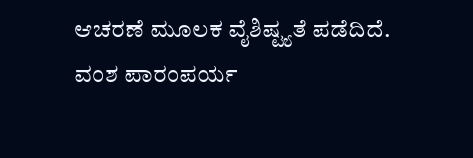ಆಚರಣೆ ಮೂಲಕ ವೈಶಿಷ್ಟ್ಯತೆ ಪಡೆದಿದೆ.
ವಂಶ ಪಾರಂಪರ್ಯ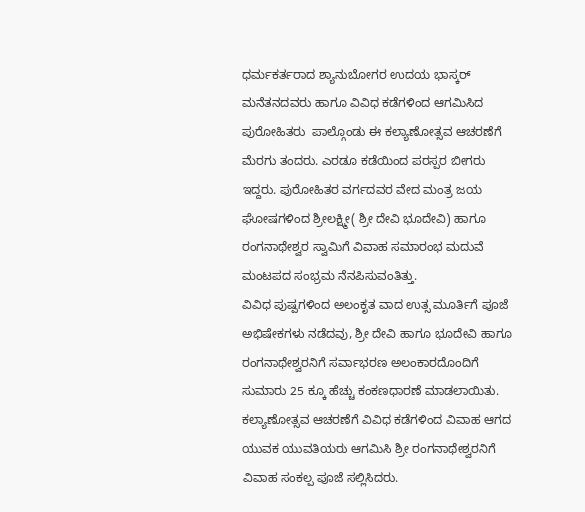ಧರ್ಮಕರ್ತರಾದ ಶ್ಯಾನುಬೋಗರ ಉದಯ ಭಾಸ್ಕರ್ ಮನೆತನದವರು ಹಾಗೂ ವಿವಿಧ ಕಡೆಗಳಿಂದ ಆಗಮಿಸಿದ ಪುರೋಹಿತರು  ಪಾಲ್ಗೊಂಡು ಈ ಕಲ್ಯಾಣೋತ್ಸವ ಆಚರಣೆಗೆ ಮೆರಗು ತಂದರು. ಎರಡೂ ಕಡೆಯಿಂದ ಪರಸ್ಪರ ಬೀಗರು ಇದ್ದರು. ಪುರೋಹಿತರ ವರ್ಗದವರ ವೇದ ಮಂತ್ರ ಜಯ ಘೋಷಗಳಿಂದ ಶ್ರೀಲಕ್ಷ್ಮೀ( ಶ್ರೀ ದೇವಿ ಭೂದೇವಿ) ಹಾಗೂ ರಂಗನಾಥೇಶ್ವರ ಸ್ವಾಮಿಗೆ ವಿವಾಹ ಸಮಾರಂಭ ಮದುವೆ ಮಂಟಪದ ಸಂಭ್ರಮ ನೆನಪಿಸುವಂತಿತ್ತು.
ವಿವಿಧ ಪುಷ್ಪಗಳಿಂದ ಅಲಂಕೃತ ವಾದ ಉತ್ಸ ಮೂರ್ತಿಗೆ ಪೂಜೆ  ಅಭಿಷೇಕಗಳು ನಡೆದವು, ಶ್ರೀ ದೇವಿ ಹಾಗೂ ಭೂದೇವಿ ಹಾಗೂ ರಂಗನಾಥೇಶ್ವರನಿಗೆ ಸರ್ವಾಭರಣ ಅಲಂಕಾರದೊಂದಿಗೆ ಸುಮಾರು 25 ಕ್ಕೂ ಹೆಚ್ಚು ಕಂಕಣಧಾರಣೆ ಮಾಡಲಾಯಿತು.
ಕಲ್ಯಾಣೋತ್ಸವ ಆಚರಣೆಗೆ ವಿವಿಧ ಕಡೆಗಳಿಂದ ವಿವಾಹ ಆಗದ ಯುವಕ ಯುವತಿಯರು ಆಗಮಿಸಿ ಶ್ರೀ ರಂಗನಾಥೇಶ್ವರನಿಗೆ ವಿವಾಹ ಸಂಕಲ್ಪ ಪೂಜೆ ಸಲ್ಲಿಸಿದರು.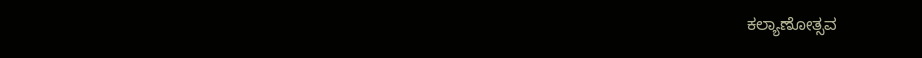ಕಲ್ಯಾಣೋತ್ಸವ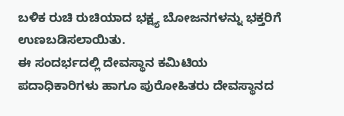ಬಳಿಕ ರುಚಿ ರುಚಿಯಾದ ಭಕ್ಷ್ಯ ಬೋಜನಗಳನ್ನು ಭಕ್ತರಿಗೆ ಉಣಬಡಿಸಲಾಯಿತು.
ಈ ಸಂದರ್ಭದಲ್ಲಿ ದೇವಸ್ಥಾನ ಕಮಿಟಿಯ ಪದಾಧಿಕಾರಿಗಳು ಹಾಗೂ ಪುರೋಹಿತರು ದೇವಸ್ಥಾನದ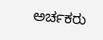ಅರ್ಚಕರು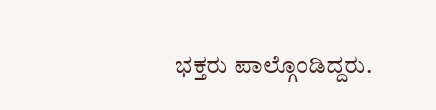ಭಕ್ತರು ಪಾಲ್ಗೊಂಡಿದ್ದರು.